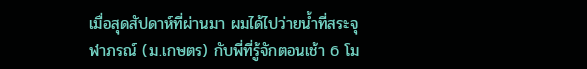เมื่อสุดสัปดาห์ที่ผ่านมา ผมได้ไปว่ายน้ำที่สระจุฬาภรณ์ (ม.เกษตร) กับพี่ที่รู้จักตอนเช้า 6 โม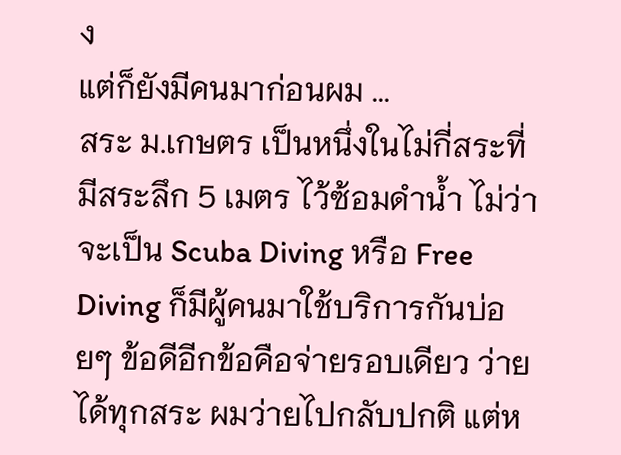ง
แต่ก็ยังมีคนมาก่อนผม ...
สระ ม.เกษตร เป็นหนึ่งในไม่กี่สระที่มีสระลึก 5 เมตร ไว้ซ้อมดำน้ำ ไม่ว่าจะเป็น Scuba Diving หรือ Free Diving ก็มีผู้คนมาใช้บริการกันบ่อยๆ ข้อดีอีกข้อคือจ่ายรอบเดียว ว่ายได้ทุกสระ ผมว่ายไปกลับปกติ แต่ห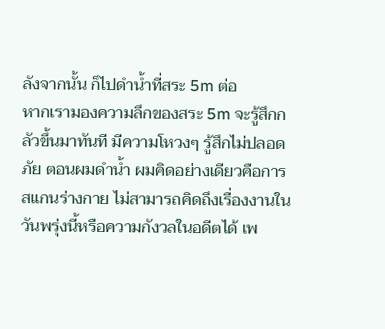ลังจากนั้น ก็ไปดำน้ำที่สระ 5m ต่อ
หากเรามองความลึกของสระ 5m จะรู้สึกกลัวขึ้นมาทันที มีความโหวงๆ รู้สึกไม่ปลอดภัย ตอนผมดำน้ำ ผมคิดอย่างเดียวคือการสแกนร่างกาย ไม่สามารถคิดถึงเรื่องงานในวันพรุ่งนี้หรือความกังวลในอดีตได้ เพ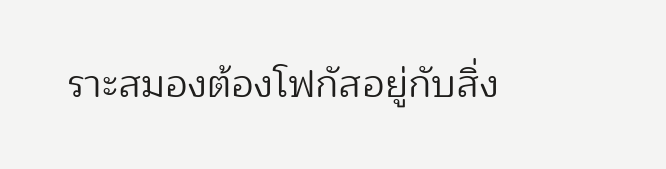ราะสมองต้องโฟกัสอยู่กับสิ่ง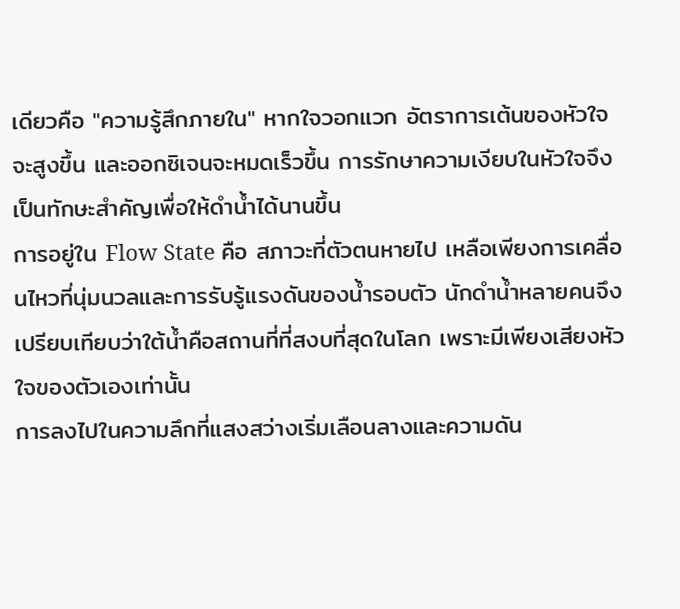เดียวคือ "ความรู้สึกภายใน" หากใจวอกแวก อัตราการเต้นของหัวใจจะสูงขึ้น และออกซิเจนจะหมดเร็วขึ้น การรักษาความเงียบในหัวใจจึงเป็นทักษะสำคัญเพื่อให้ดำน้ำได้นานขึ้น
การอยู่ใน Flow State คือ สภาวะที่ตัวตนหายไป เหลือเพียงการเคลื่อนไหวที่นุ่มนวลและการรับรู้แรงดันของน้ำรอบตัว นักดำน้ำหลายคนจึงเปรียบเทียบว่าใต้น้ำคือสถานที่ที่สงบที่สุดในโลก เพราะมีเพียงเสียงหัวใจของตัวเองเท่านั้น
การลงไปในความลึกที่แสงสว่างเริ่มเลือนลางและความดัน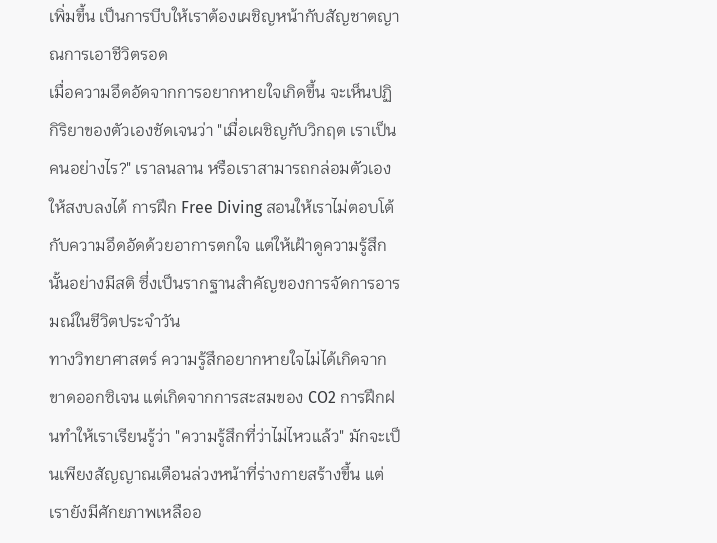เพิ่มขึ้น เป็นการบีบให้เราต้องเผชิญหน้ากับสัญชาตญาณการเอาชีวิตรอด
เมื่อความอึดอัดจากการอยากหายใจเกิดขึ้น จะเห็นปฏิกิริยาของตัวเองชัดเจนว่า "เมื่อเผชิญกับวิกฤต เราเป็นคนอย่างไร?" เราลนลาน หรือเราสามารถกล่อมตัวเองให้สงบลงได้ การฝึก Free Diving สอนให้เราไม่ตอบโต้กับความอึดอัดด้วยอาการตกใจ แต่ให้เฝ้าดูความรู้สึกนั้นอย่างมีสติ ซึ่งเป็นรากฐานสำคัญของการจัดการอารมณ์ในชีวิตประจำวัน
ทางวิทยาศาสตร์ ความรู้สึกอยากหายใจไม่ได้เกิดจากขาดออกซิเจน แต่เกิดจากการสะสมของ CO2 การฝึกฝนทำให้เราเรียนรู้ว่า "ความรู้สึกที่ว่าไม่ไหวแล้ว" มักจะเป็นเพียงสัญญาณเตือนล่วงหน้าที่ร่างกายสร้างขึ้น แต่เรายังมีศักยภาพเหลืออ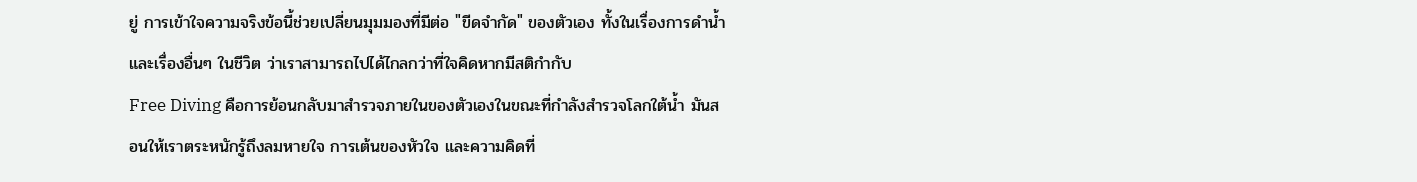ยู่ การเข้าใจความจริงข้อนี้ช่วยเปลี่ยนมุมมองที่มีต่อ "ขีดจำกัด" ของตัวเอง ทั้งในเรื่องการดำน้ำและเรื่องอื่นๆ ในชีวิต ว่าเราสามารถไปได้ไกลกว่าที่ใจคิดหากมีสติกำกับ
Free Diving คือการย้อนกลับมาสำรวจภายในของตัวเองในขณะที่กำลังสำรวจโลกใต้น้ำ มันสอนให้เราตระหนักรู้ถึงลมหายใจ การเต้นของหัวใจ และความคิดที่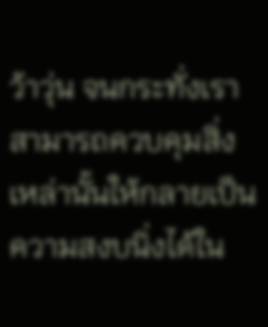ว้าวุ่น จนกระทั่งเราสามารถควบคุมสิ่งเหล่านั้นให้กลายเป็นความสงบนิ่งได้ใน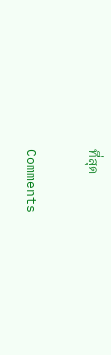ที่สุด

Comments